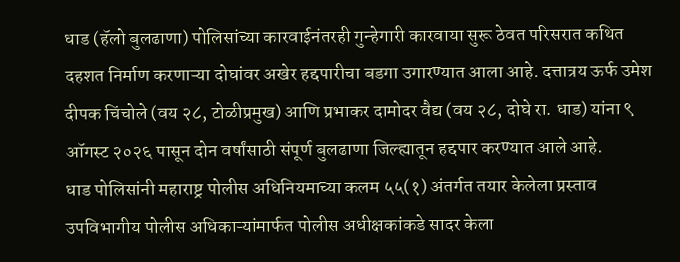धाड (हॅलो बुलढाणा) पोलिसांच्या कारवाईनंतरही गुन्हेगारी कारवाया सुरू ठेवत परिसरात कथित दहशत निर्माण करणाऱ्या दोघांवर अखेर हद्दपारीचा बडगा उगारण्यात आला आहे. दत्तात्रय ऊर्फ उमेश दीपक चिंचोले (वय २८, टोळीप्रमुख) आणि प्रभाकर दामोदर वैद्य (वय २८, दोघे रा. धाड) यांना ९ ऑगस्ट २०२६ पासून दोन वर्षांसाठी संपूर्ण बुलढाणा जिल्ह्यातून हद्दपार करण्यात आले आहे.
धाड पोलिसांनी महाराष्ट्र पोलीस अधिनियमाच्या कलम ५५(१) अंतर्गत तयार केलेला प्रस्ताव उपविभागीय पोलीस अधिकाऱ्यांमार्फत पोलीस अधीक्षकांकडे सादर केला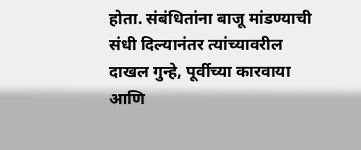होता. संबंधितांना बाजू मांडण्याची संधी दिल्यानंतर त्यांच्यावरील दाखल गुन्हे, पूर्वीच्या कारवाया आणि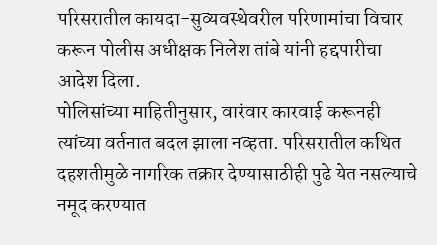परिसरातील कायदा-सुव्यवस्थेवरील परिणामांचा विचार करून पोलीस अधीक्षक निलेश तांबे यांनी हद्दपारीचा आदेश दिला.
पोलिसांच्या माहितीनुसार, वारंवार कारवाई करूनही त्यांच्या वर्तनात बदल झाला नव्हता. परिसरातील कथित दहशतीमुळे नागरिक तक्रार देण्यासाठीही पुढे येत नसल्याचे नमूद करण्यात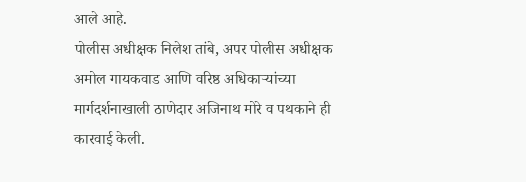आले आहे.
पोलीस अधीक्षक निलेश तांबे, अपर पोलीस अधीक्षक अमोल गायकवाड आणि वरिष्ठ अधिकाऱ्यांच्या मार्गदर्शनाखाली ठाणेदार अजिनाथ मोरे व पथकाने ही कारवाई केली.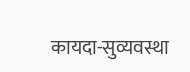कायदा-सुव्यवस्था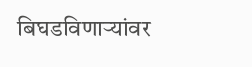बिघडविणाऱ्यांवर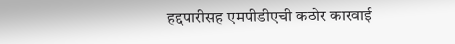हद्दपारीसह एमपीडीएची कठोर कारवाई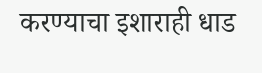करण्याचा इशाराही धाड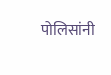पोलिसांनी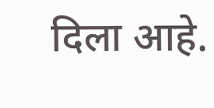दिला आहे.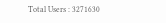Total Users : 3271630